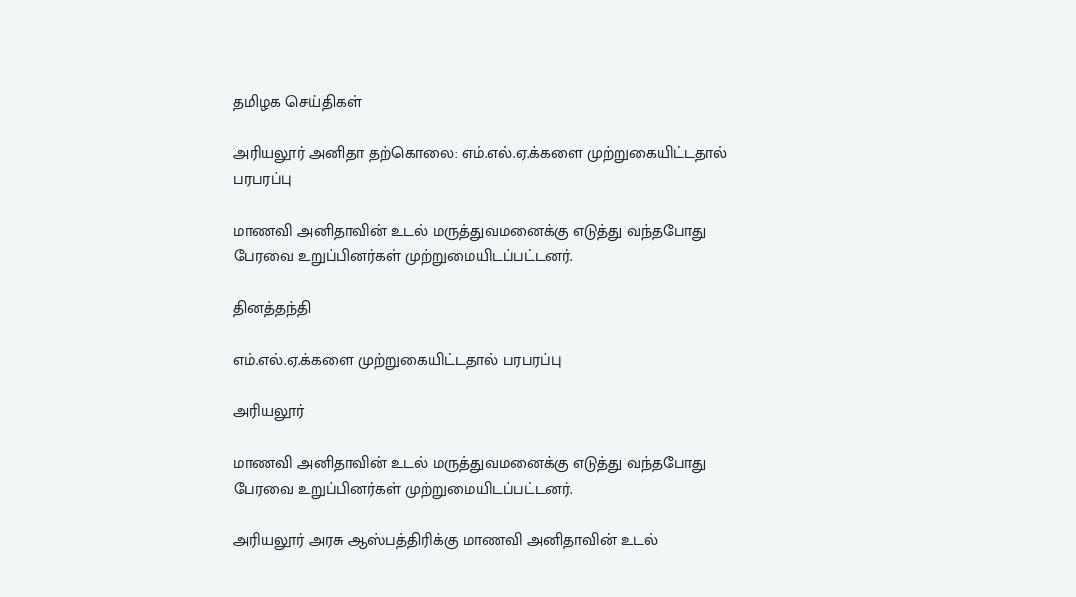தமிழக செய்திகள்

அரியலூர் அனிதா தற்கொலை: எம்.எல்.ஏ.க்களை முற்றுகையிட்டதால் பரபரப்பு

மாணவி அனிதாவின் உடல் மருத்துவமனைக்கு எடுத்து வந்தபோது பேரவை உறுப்பினர்கள் முற்றுமையிடப்பட்டனர்.

தினத்தந்தி

எம்.எல்.ஏ.க்களை முற்றுகையிட்டதால் பரபரப்பு

அரியலூர்

மாணவி அனிதாவின் உடல் மருத்துவமனைக்கு எடுத்து வந்தபோது பேரவை உறுப்பினர்கள் முற்றுமையிடப்பட்டனர்.

அரியலூர் அரசு ஆஸ்பத்திரிக்கு மாணவி அனிதாவின் உடல்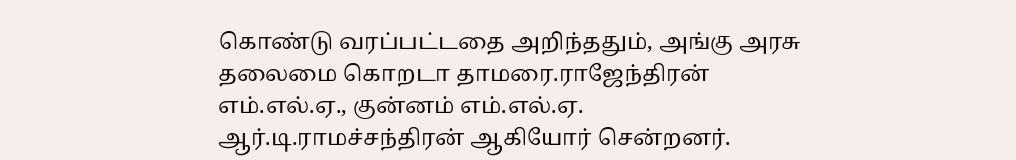கொண்டு வரப்பட்டதை அறிந்ததும், அங்கு அரசு தலைமை கொறடா தாமரை.ராஜேந்திரன் எம்.எல்.ஏ., குன்னம் எம்.எல்.ஏ. ஆர்.டி.ராமச்சந்திரன் ஆகியோர் சென்றனர்.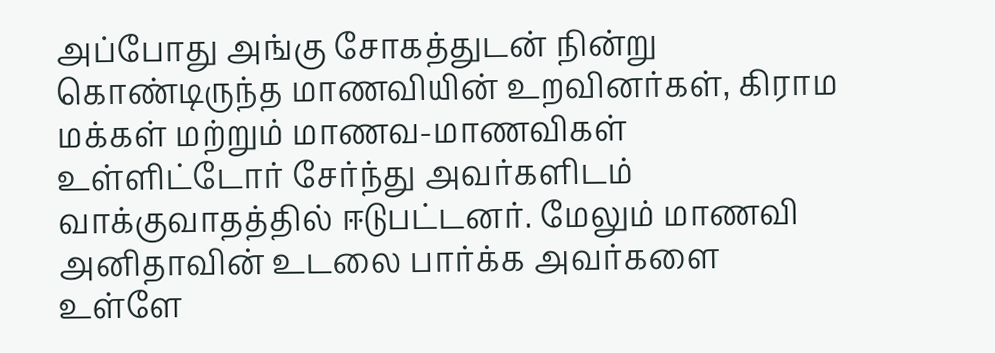அப்போது அங்கு சோகத்துடன் நின்று கொண்டிருந்த மாணவியின் உறவினர்கள், கிராம மக்கள் மற்றும் மாணவ-மாணவிகள் உள்ளிட்டோர் சேர்ந்து அவர்களிடம் வாக்குவாதத்தில் ஈடுபட்டனர். மேலும் மாணவி அனிதாவின் உடலை பார்க்க அவர்களை உள்ளே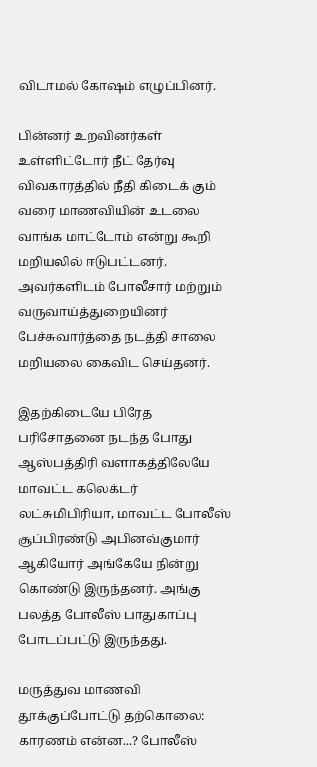விடாமல் கோஷம் எழுப்பினர்.

பின்னர் உறவினர்கள் உள்ளிட்டோர் நீட் தேர்வு விவகாரத்தில் நீதி கிடைக் கும் வரை மாணவியின் உடலை வாங்க மாட்டோம் என்று கூறி மறியலில் ஈடுபட்டனர். அவர்களிடம் போலீசார் மற்றும் வருவாய்த்துறையினர் பேச்சுவார்த்தை நடத்தி சாலை மறியலை கைவிட செய்தனர்.

இதற்கிடையே பிரேத பரிசோதனை நடந்த போது ஆஸ்பத்திரி வளாகத்திலேயே மாவட்ட கலெக்டர் லட்சுமிபிரியா, மாவட்ட போலீஸ் சூப்பிரண்டு அபினவ்குமார் ஆகியோர் அங்கேயே நின்று கொண்டு இருந்தனர். அங்கு பலத்த போலீஸ் பாதுகாப்பு போடப்பட்டு இருந்தது.

மருத்துவ மாணவி தூக்குப்போட்டு தற்கொலை: காரணம் என்ன...? போலீஸ்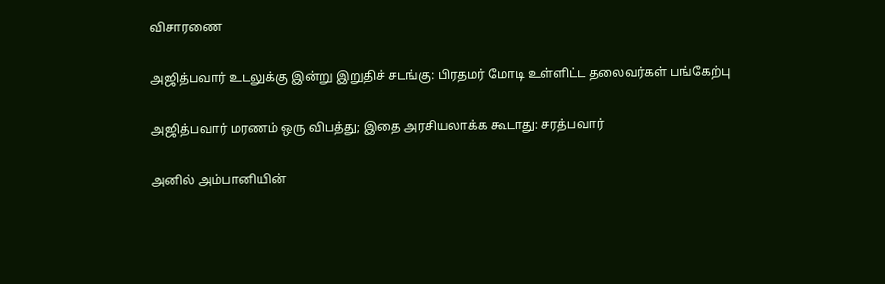விசாரணை

அஜித்பவார் உடலுக்கு இன்று இறுதிச் சடங்கு: பிரதமர் மோடி உள்ளிட்ட தலைவர்கள் பங்கேற்பு

அஜித்பவார் மரணம் ஒரு விபத்து; இதை அரசியலாக்க கூடாது: சரத்பவார்

அனில் அம்பானியின்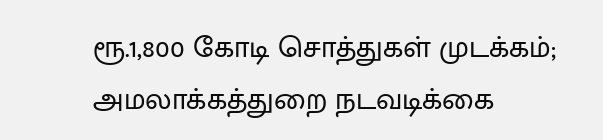ரூ.1,800 கோடி சொத்துகள் முடக்கம்; அமலாக்கத்துறை நடவடிக்கை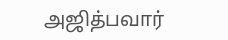அஜித்பவார்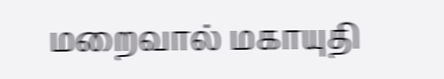மறைவால் மகாயுதி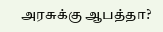அரசுக்கு ஆபத்தா?